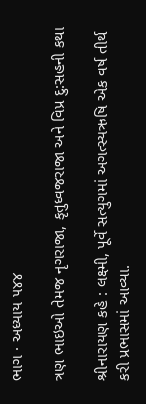ભાગ · અધ્યાય ૫૪૪

ત્રણ ભાઇઓ તેમજ નૃગરાજા, કૃતુધ્વજરાજા અને વિપ્ર દુ:સહની કથા

શ્રીનારાયણ કહે : લક્ષ્મી, પૂર્વે સત્યુગમાં અગત્સ્યઋષિ એક વર્ષ તીર્થ કરી પ્રભાસમાં આવ્યા.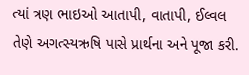ત્યાં ત્રણ ભાઇઓ આતાપી, વાતાપી, ઈલ્વલ તેણે અગત્સ્યઋષિ પાસે પ્રાર્થના અને પૂજા કરી.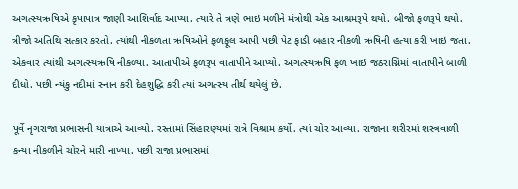અગત્સ્યઋષિએ કૃપાપાત્ર જાણી આશિર્વાદ આપ્યા. ત્યારે તે ત્રણે ભાઇ મળીને મંત્રોથી એક આશ્રમરૂપે થયો. બીજો ફળરૂપે થયો. ત્રીજો અતિથિ સત્કાર કરતો. ત્યાંથી નીકળતા ઋષિઓને ફળફૂલ આપી પછી પેટ ફાડી બહાર નીકળી ઋષિની હત્યા કરી ખાઇ જતા. એકવાર ત્યાંથી અગત્સ્યઋષિ નીકળ્યા. આતાપીએ ફળરૂપ વાતાપીને આપ્યો. અગત્સ્યઋષિ ફળ ખાઇ જઠરાગ્નિમાં વાતાપીને બાળી દીધો. પછી ન્યંકુ નદીમાં સ્નાન કરી દેહશુદ્ધિ કરી ત્યાં અગત્સ્ય તીર્થ થયેલું છે.

પૂર્વે નૃગરાજા પ્રભાસની યાત્રાએ આવ્યો. રસ્તામાં સિંહારણ્યમાં રાત્રે વિશ્રામ કર્યો. ત્યાં ચોર આવ્યા. રાજાના શરીરમાં શસ્ત્રવાળી કન્યા નીકળીને ચોરને મારી નાખ્યા. પછી રાજા પ્રભાસમાં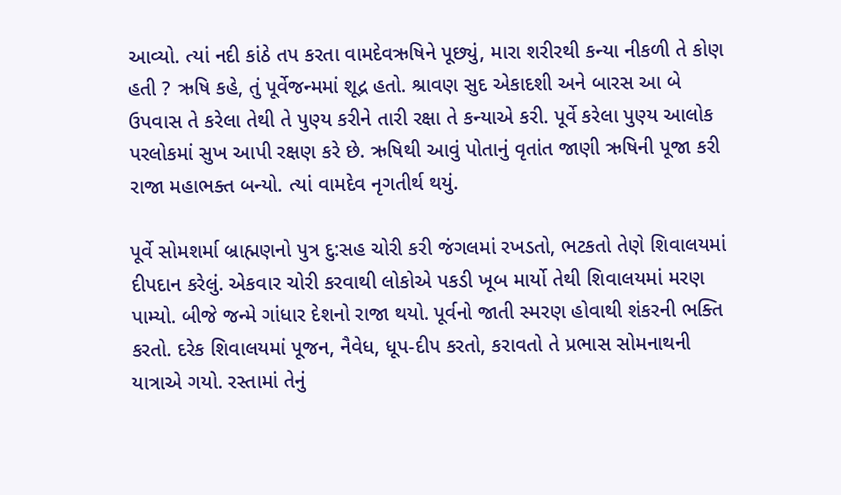આવ્યો. ત્યાં નદી કાંઠે તપ કરતા વામદેવઋષિને પૂછ્યું, મારા શરીરથી કન્યા નીકળી તે કોણ હતી ? ઋષિ કહે, તું પૂર્વેજન્મમાં શૂદ્ર હતો. શ્રાવણ સુદ એકાદશી અને બારસ આ બે ઉપવાસ તે કરેલા તેથી તે પુણ્ય કરીને તારી રક્ષા તે કન્યાએ કરી. પૂર્વે કરેલા પુણ્ય આલોક પરલોકમાં સુખ આપી રક્ષણ કરે છે. ઋષિથી આવું પોતાનું વૃતાંત જાણી ઋષિની પૂજા કરી રાજા મહાભક્ત બન્યો. ત્યાં વામદેવ નૃગતીર્થ થયું.

પૂર્વે સોમશર્મા બ્રાહ્મણનો પુત્ર દુ:સહ ચોરી કરી જંગલમાં રખડતો, ભટકતો તેણે શિવાલયમાં દીપદાન કરેલું. એકવાર ચોરી કરવાથી લોકોએ પકડી ખૂબ માર્યો તેથી શિવાલયમાં મરણ પામ્યો. બીજે જન્મે ગાંધાર દેશનો રાજા થયો. પૂર્વનો જાતી સ્મરણ હોવાથી શંકરની ભક્તિ કરતો. દરેક શિવાલયમાં પૂજન, નૈવેધ, ધૂપ-દીપ કરતો, કરાવતો તે પ્રભાસ સોમનાથની યાત્રાએ ગયો. રસ્તામાં તેનું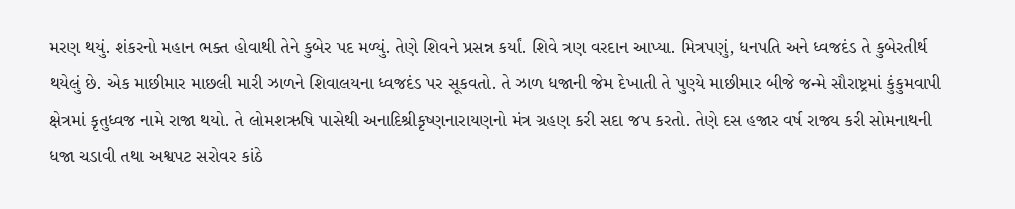મરણ થયું. શંકરનો મહાન ભક્ત હોવાથી તેને કુબેર પદ મળ્યું. તેણે શિવને પ્રસન્ન કર્યાં. શિવે ત્રણ વરદાન આપ્યા. મિત્રપણું, ધનપતિ અને ધ્વજદંડ તે કુબેરતીર્થ થયેલું છે. એક માછીમાર માછલી મારી ઝાળને શિવાલયના ધ્વજદંડ પર સૂકવતો. તે ઝાળ ધજાની જેમ દેખાતી તે પુણ્યે માછીમાર બીજે જન્મે સૌરાષ્ટ્રમાં કુંકુમવાપી ક્ષેત્રમાં કૃતુધ્વજ નામે રાજા થયો. તે લોમશઋષિ પાસેથી અનાદિશ્રીકૃષ્ણનારાયણનો મંત્ર ગ્રહણ કરી સદા જપ કરતો. તેણે દસ હજાર વર્ષ રાજ્ય કરી સોમનાથની ધજા ચડાવી તથા અશ્વપટ સરોવર કાંઠે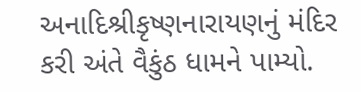અનાદિશ્રીકૃષ્ણનારાયણનું મંદિર કરી અંતે વૈકુંઠ ધામને પામ્યો.